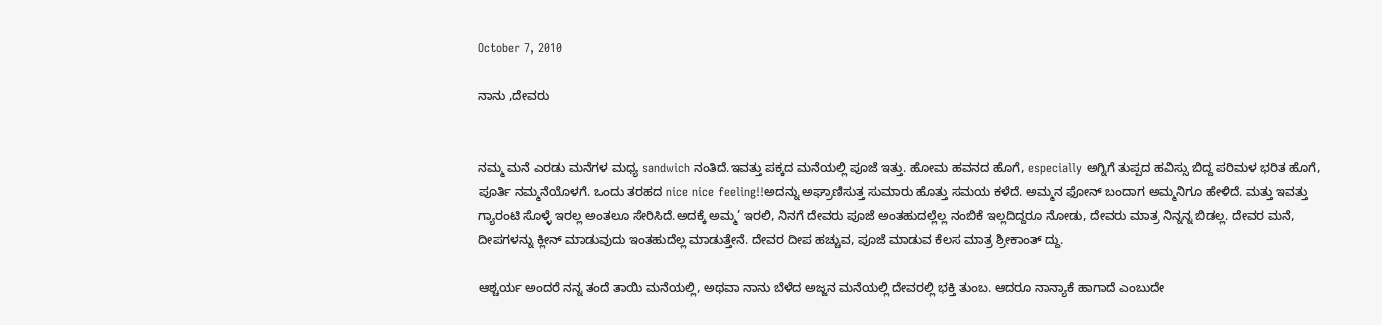October 7, 2010

ನಾನು ,ದೇವರು


ನಮ್ಮ ಮನೆ ಎರಡು ಮನೆಗಳ ಮಧ್ಯ sandwich ನಂತಿದೆ.ಇವತ್ತು ಪಕ್ಕದ ಮನೆಯಲ್ಲಿ ಪೂಜೆ ಇತ್ತು. ಹೋಮ ಹವನದ ಹೊಗೆ, especially ಅಗ್ನಿಗೆ ತುಪ್ಪದ ಹವಿಸ್ಸು ಬಿದ್ದ ಪರಿಮಳ ಭರಿತ ಹೊಗೆ, ಪೂರ್ತಿ ನಮ್ಮನೆಯೊಳಗೆ. ಒಂದು ತರಹದ nice nice feeling!!ಅದನ್ನು ಅಘ್ರಾಣಿಸುತ್ತ ಸುಮಾರು ಹೊತ್ತು ಸಮಯ ಕಳೆದೆ. ಅಮ್ಮನ ಫೋನ್ ಬಂದಾಗ ಅಮ್ಮನಿಗೂ ಹೇಳಿದೆ. ಮತ್ತು ಇವತ್ತು ಗ್ಯಾರಂಟಿ ಸೊಳ್ಳೆ ಇರಲ್ಲ ಅಂತಲೂ ಸೇರಿಸಿದೆ.ಅದಕ್ಕೆ ಅಮ್ಮ’ ಇರಲಿ, ನಿನಗೆ ದೇವರು ಪೂಜೆ ಅಂತಹುದಲ್ಲೆಲ್ಲ ನಂಬಿಕೆ ಇಲ್ಲದಿದ್ದರೂ ನೋಡು, ದೇವರು ಮಾತ್ರ ನಿನ್ನನ್ನ ಬಿಡಲ್ಲ. ದೇವರ ಮನೆ, ದೀಪಗಳನ್ನು ಕ್ಲೀನ್ ಮಾಡುವುದು ಇಂತಹುದೆಲ್ಲ ಮಾಡುತ್ತೇನೆ. ದೇವರ ದೀಪ ಹಚ್ಚುವ, ಪೂಜೆ ಮಾಡುವ ಕೆಲಸ ಮಾತ್ರ ಶ್ರೀಕಾಂತ್ ದ್ದು.

ಆಶ್ಚರ್ಯ ಅಂದರೆ ನನ್ನ ತಂದೆ ತಾಯಿ ಮನೆಯಲ್ಲಿ, ಅಥವಾ ನಾನು ಬೆಳೆದ ಅಜ್ಜನ ಮನೆಯಲ್ಲಿ ದೇವರಲ್ಲಿ ಭಕ್ತಿ ತುಂಬ. ಆದರೂ ನಾನ್ಯಾಕೆ ಹಾಗಾದೆ ಎಂಬುದೇ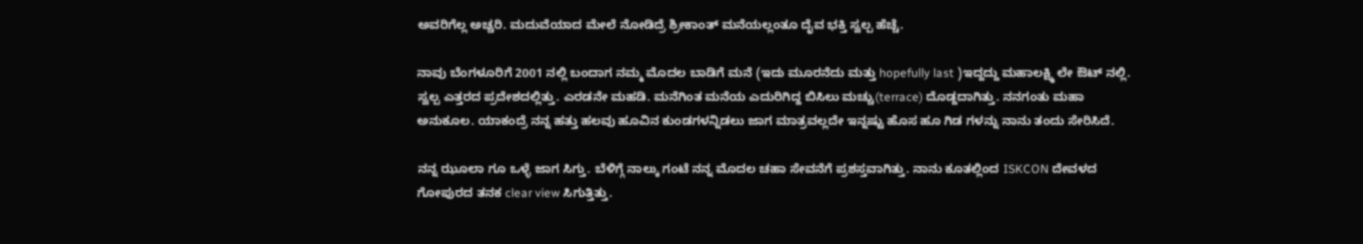ಅವರಿಗೆಲ್ಲ ಅಚ್ಚರಿ. ಮದುವೆಯಾದ ಮೇಲೆ ನೋಡಿದ್ರೆ ಶ್ರೀಕಾಂತ್ ಮನೆಯಲ್ಲಂತೂ ದೈವ ಭಕ್ತಿ ಸ್ವಲ್ಪ ಹೆಚ್ಚೆ.

ನಾವು ಬೆಂಗಳೂರಿಗೆ 2001 ನಲ್ಲಿ ಬಂದಾಗ ನಮ್ಮ ಮೊದಲ ಬಾಡಿಗೆ ಮನೆ (ಇದು ಮೂರನೆದು ಮತ್ತು hopefully last )ಇದ್ದದ್ದು ಮಹಾಲಕ್ಷ್ಮಿ ಲೇ ಔಟ್ ನಲ್ಲಿ. ಸ್ವಲ್ಪ ಎತ್ತರದ ಪ್ರದೇಶದಲ್ಲಿತ್ತು. ಎರಡನೇ ಮಹಡಿ. ಮನೆಗಿಂತ ಮನೆಯ ಎದುರಿಗಿದ್ದ ಬಿಸಿಲು ಮಚ್ಚು(terrace) ದೊಡ್ದದಾಗಿತ್ತು. ನನಗಂತು ಮಹಾ ಅನುಕೂಲ. ಯಾಕಂದ್ರೆ ನನ್ನ ಹತ್ತು ಹಲವು ಹೂವಿನ ಕುಂಡಗಳನ್ನಿಡಲು ಜಾಗ ಮಾತ್ರವಲ್ಲದೇ ಇನ್ನಷ್ಟು ಹೊಸ ಹೂ ಗಿಡ ಗಳನ್ನು ನಾನು ತಂದು ಸೇರಿಸಿದೆ.

ನನ್ನ ಝೂಲಾ ಗೂ ಒಳ್ಳೆ ಜಾಗ ಸಿಗ್ತು. ಬೆಳಿಗ್ಗೆ ನಾಲ್ಕು ಗಂಟೆ ನನ್ನ ಮೊದಲ ಚಹಾ ಸೇವನೆಗೆ ಪ್ರಶಸ್ತವಾಗಿತ್ತು. ನಾನು ಕೂತಲ್ಲಿಂದ ISKCON ದೇವಳದ ಗೋಪುರದ ತನಕ clear view ಸಿಗುತ್ತಿತ್ತು.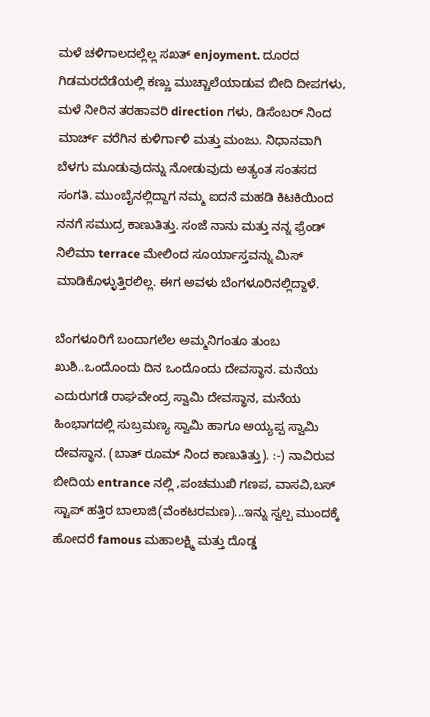ಮಳೆ ಚಳಿಗಾಲದಲ್ಲೆಲ್ಲ ಸಖತ್ enjoyment. ದೂರದ ಗಿಡಮರದೆಡೆಯಲ್ಲಿ ಕಣ್ಣು ಮುಚ್ಚಾಲೆಯಾಡುವ ಬೀದಿ ದೀಪಗಳು, ಮಳೆ ನೀರಿನ ತರಹಾವರಿ direction ಗಳು, ಡಿಸೆಂಬರ್ ನಿಂದ ಮಾರ್ಚ್ ವರೆಗಿನ ಕುಳಿರ್ಗಾಳಿ ಮತ್ತು ಮಂಜು. ನಿಧಾನವಾಗಿ ಬೆಳಗು ಮೂಡುವುದನ್ನು ನೋಡುವುದು ಅತ್ಯಂತ ಸಂತಸದ ಸಂಗತಿ. ಮುಂಬೈನಲ್ಲಿದ್ದಾಗ ನಮ್ಮ ಐದನೆ ಮಹಡಿ ಕಿಟಕಿಯಿಂದ ನನಗೆ ಸಮುದ್ರ ಕಾಣುತಿತ್ತು. ಸಂಜೆ ನಾನು ಮತ್ತು ನನ್ನ ಫ್ರೆಂಡ್ ನಿಲಿಮಾ terrace ಮೇಲಿಂದ ಸೂರ್ಯಾಸ್ತವನ್ನು ಮಿಸ್ ಮಾಡಿಕೊಳ್ಳುತ್ತಿರಲಿಲ್ಲ. ಈಗ ಅವಳು ಬೆಂಗಳೂರಿನಲ್ಲಿದ್ದಾಳೆ.

ಬೆಂಗಳೂರಿಗೆ ಬಂದಾಗಲೆಲ ಅಮ್ಮನಿಗಂತೂ ತುಂಬ ಖುಶಿ..ಒಂದೊಂದು ದಿನ ಒಂದೊಂದು ದೇವಸ್ಥಾನ. ಮನೆಯ ಎದುರುಗಡೆ ರಾಘವೇಂದ್ರ ಸ್ವಾಮಿ ದೇವಸ್ಥಾನ, ಮನೆಯ ಹಿಂಭಾಗದಲ್ಲಿ ಸುಬ್ರಮಣ್ಯ ಸ್ವಾಮಿ ಹಾಗೂ ಅಯ್ಯಪ್ಪ ಸ್ವಾಮಿ ದೇವಸ್ಥಾನ. (ಬಾತ್ ರೂಮ್ ನಿಂದ ಕಾಣುತಿತ್ತು). :-) ನಾವಿರುವ ಬೀದಿಯ entrance ನಲ್ಲಿ ,ಪಂಚಮುಖಿ ಗಣಪ, ವಾಸವಿ,ಬಸ್ ಸ್ಟಾಪ್ ಹತ್ತಿರ ಬಾಲಾಜಿ(ವೆಂಕಟರಮಣ)...ಇನ್ನು ಸ್ವಲ್ಪ ಮುಂದಕ್ಕೆ ಹೋದರೆ famous ಮಹಾಲಕ್ಷ್ಮಿ ಮತ್ತು ದೊಡ್ಡ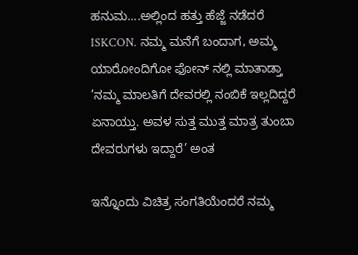ಹನುಮ....ಅಲ್ಲಿಂದ ಹತ್ತು ಹೆಜ್ಜೆ ನಡೆದರೆ ISKCON. ನಮ್ಮ ಮನೆಗೆ ಬಂದಾಗ, ಅಮ್ಮ ಯಾರೋಂದಿಗೋ ಫೋನ್ ನಲ್ಲಿ ಮಾತಾಡ್ತಾ ’ನಮ್ಮ ಮಾಲತಿಗೆ ದೇವರಲ್ಲಿ ನಂಬಿಕೆ ಇಲ್ಲದಿದ್ದರೆ ಏನಾಯ್ತು. ಅವಳ ಸುತ್ತ ಮುತ್ತ ಮಾತ್ರ ತುಂಬಾ ದೇವರುಗಳು ಇದ್ದಾರೆ’ ಅಂತ

ಇನ್ನೊಂದು ವಿಚಿತ್ರ ಸಂಗತಿಯೆಂದರೆ ನಮ್ಮ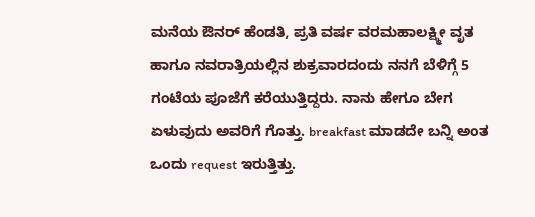ಮನೆಯ ಔನರ್ ಹೆಂಡತಿ, ಪ್ರತಿ ವರ್ಷ ವರಮಹಾಲಕ್ಷ್ಮೀ ವೃತ ಹಾಗೂ ನವರಾತ್ರಿಯಲ್ಲಿನ ಶುಕ್ರವಾರದಂದು ನನಗೆ ಬೆಳಿಗ್ಗೆ 5 ಗಂಟೆಯ ಪೂಜೆಗೆ ಕರೆಯುತ್ತಿದ್ದರು. ನಾನು ಹೇಗೂ ಬೇಗ ಏಳುವುದು ಅವರಿಗೆ ಗೊತ್ತು. breakfast ಮಾಡದೇ ಬನ್ನಿ ಅಂತ ಒಂದು request ಇರುತ್ತಿತ್ತು.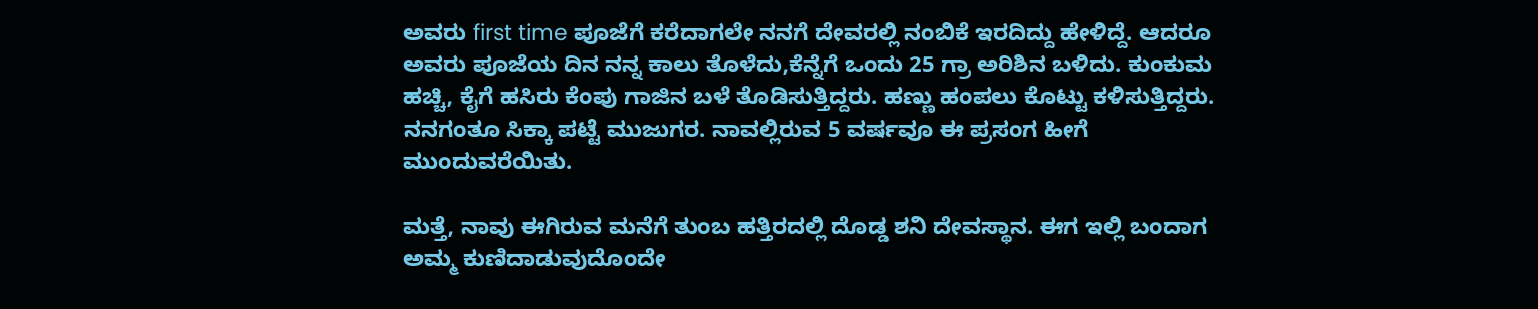ಅವರು first time ಪೂಜೆಗೆ ಕರೆದಾಗಲೇ ನನಗೆ ದೇವರಲ್ಲಿ ನಂಬಿಕೆ ಇರದಿದ್ದು ಹೇಳಿದ್ದೆ. ಆದರೂ ಅವರು ಪೂಜೆಯ ದಿನ ನನ್ನ ಕಾಲು ತೊಳೆದು,ಕೆನ್ನೆಗೆ ಒಂದು 25 ಗ್ರಾ ಅರಿಶಿನ ಬಳಿದು. ಕುಂಕುಮ ಹಚ್ಚಿ, ಕೈಗೆ ಹಸಿರು ಕೆಂಪು ಗಾಜಿನ ಬಳೆ ತೊಡಿಸುತ್ತಿದ್ದರು. ಹಣ್ಣು ಹಂಪಲು ಕೊಟ್ಟು ಕಳಿಸುತ್ತಿದ್ದರು. ನನಗಂತೂ ಸಿಕ್ಕಾ ಪಟ್ಟೆ ಮುಜುಗರ. ನಾವಲ್ಲಿರುವ 5 ವರ್ಷವೂ ಈ ಪ್ರಸಂಗ ಹೀಗೆ ಮುಂದುವರೆಯಿತು.

ಮತ್ತೆ, ನಾವು ಈಗಿರುವ ಮನೆಗೆ ತುಂಬ ಹತ್ತಿರದಲ್ಲಿ ದೊಡ್ಡ ಶನಿ ದೇವಸ್ಥಾನ. ಈಗ ಇಲ್ಲಿ ಬಂದಾಗ ಅಮ್ಮ ಕುಣಿದಾಡುವುದೊಂದೇ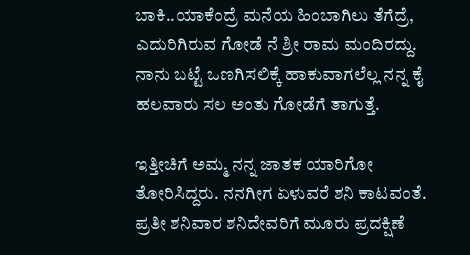ಬಾಕಿ..ಯಾಕೆಂದ್ರೆ ಮನೆಯ ಹಿಂಬಾಗಿಲು ತೆಗೆದ್ರೆ, ಎದುರಿಗಿರುವ ಗೋಡೆ ನೆ ಶ್ರೀ ರಾಮ ಮಂದಿರದ್ದು. ನಾನು ಬಟ್ಟೆ ಒಣಗಿಸಲಿಕ್ಕೆ ಹಾಕುವಾಗಲೆಲ್ಲ ನನ್ನ ಕೈ ಹಲವಾರು ಸಲ ಅಂತು ಗೋಡೆಗೆ ತಾಗುತ್ತೆ.

ಇತ್ತೀಚಿಗೆ ಅಮ್ಮ ನನ್ನ ಜಾತಕ ಯಾರಿಗೋ ತೋರಿಸಿದ್ದರು. ನನಗೀಗ ಏಳುವರೆ ಶನಿ ಕಾಟವಂತೆ. ಪ್ರತೀ ಶನಿವಾರ ಶನಿದೇವರಿಗೆ ಮೂರು ಪ್ರದಕ್ಷಿಣೆ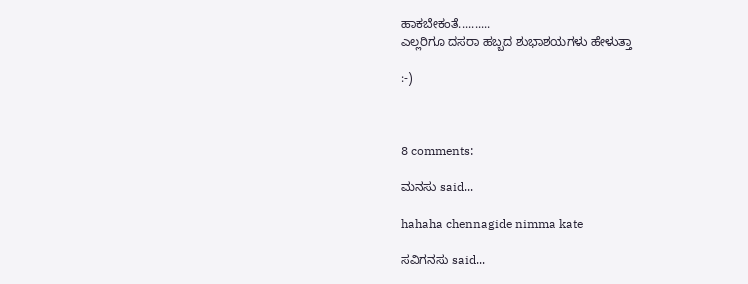ಹಾಕಬೇಕಂತೆ..........
ಎಲ್ಲರಿಗೂ ದಸರಾ ಹಬ್ಬದ ಶುಭಾಶಯಗಳು ಹೇಳುತ್ತಾ

:-)



8 comments:

ಮನಸು said...

hahaha chennagide nimma kate

ಸವಿಗನಸು said...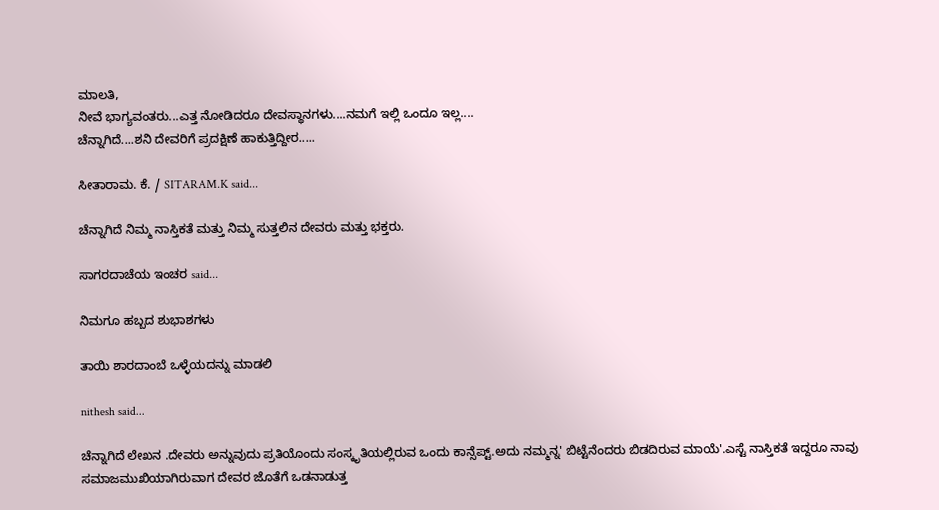ಮಾಲತಿ,
ನೀವೆ ಭಾಗ್ಯವಂತರು...ಎತ್ತ ನೋಡಿದರೂ ದೇವಸ್ಥಾನಗಳು....ನಮಗೆ ಇಲ್ಲಿ ಒಂದೂ ಇಲ್ಲ....
ಚೆನ್ನಾಗಿದೆ....ಶನಿ ದೇವರಿಗೆ ಪ್ರದಕ್ಷಿಣೆ ಹಾಕುತ್ತಿದ್ದೀರ.....

ಸೀತಾರಾಮ. ಕೆ. / SITARAM.K said...

ಚೆನ್ನಾಗಿದೆ ನಿಮ್ಮ ನಾಸ್ತಿಕತೆ ಮತ್ತು ನಿಮ್ಮ ಸುತ್ತಲಿನ ದೇವರು ಮತ್ತು ಭಕ್ತರು.

ಸಾಗರದಾಚೆಯ ಇಂಚರ said...

ನಿಮಗೂ ಹಬ್ಬದ ಶುಭಾಶಗಳು

ತಾಯಿ ಶಾರದಾಂಬೆ ಒಳ್ಳೆಯದನ್ನು ಮಾಡಲಿ

nithesh said...

ಚೆನ್ನಾಗಿದೆ ಲೇಖನ .ದೇವರು ಅನ್ನುವುದು ಪ್ರತಿಯೊಂದು ಸಂಸ್ಕೃತಿಯಲ್ಲಿರುವ ಒಂದು ಕಾನ್ಸೆಪ್ಟ್.ಅದು ನಮ್ಮನ್ನ' ಬಿಟ್ಟೆನೆಂದರು ಬಿಡದಿರುವ ಮಾಯೆ'.ಎಸ್ಟೆ ನಾಸ್ತಿಕತೆ ಇದ್ದರೂ ನಾವು ಸಮಾಜಮುಖಿಯಾಗಿರುವಾಗ ದೇವರ ಜೊತೆಗೆ ಒಡನಾಡುತ್ತ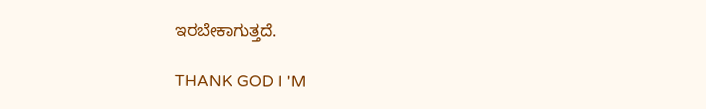ಇರಬೇಕಾಗುತ್ತದೆ.

THANK GOD I 'M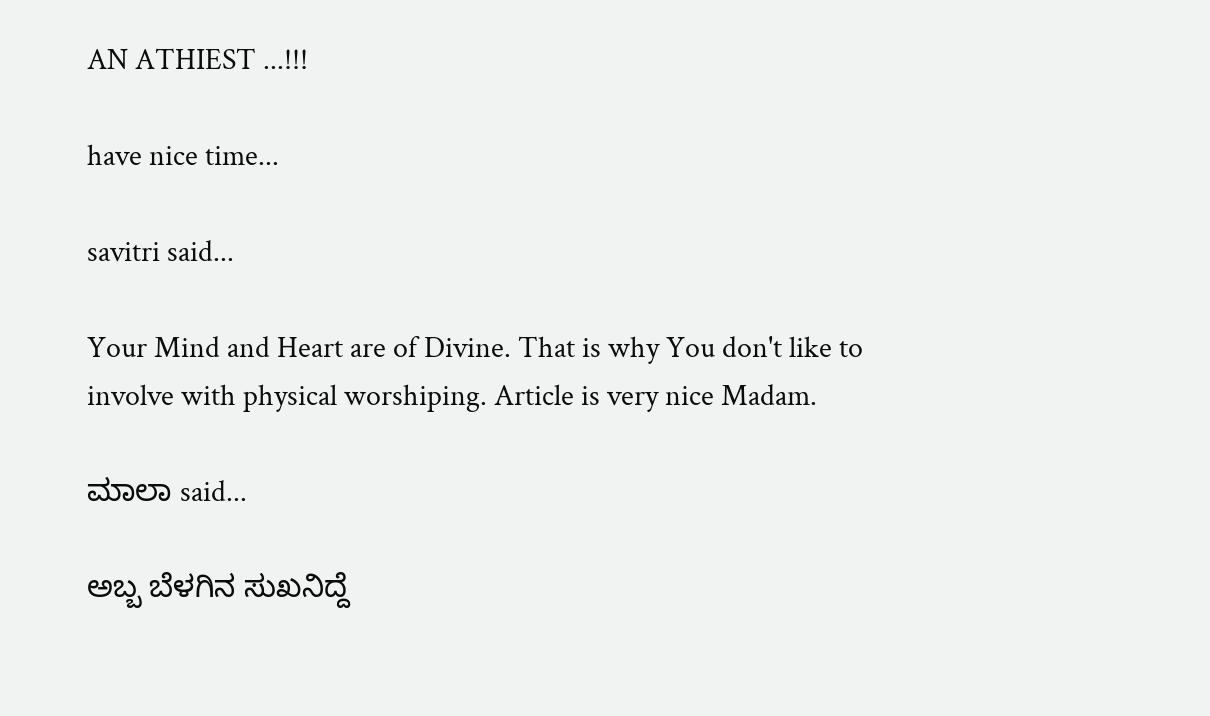AN ATHIEST ...!!!

have nice time...

savitri said...

Your Mind and Heart are of Divine. That is why You don't like to involve with physical worshiping. Article is very nice Madam.

ಮಾಲಾ said...

ಅಬ್ಬ ಬೆಳಗಿನ ಸುಖನಿದ್ದೆ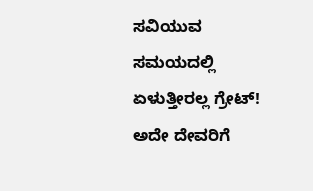ಸವಿಯುವ ಸಮಯದಲ್ಲಿ ಏಳುತ್ತೀರಲ್ಲ ಗ್ರೇಟ್! ಅದೇ ದೇವರಿಗೆ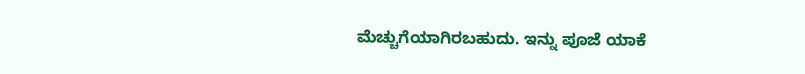ಮೆಚ್ಚುಗೆಯಾಗಿರಬಹುದು. ಇನ್ನು ಪೂಜೆ ಯಾಕೆ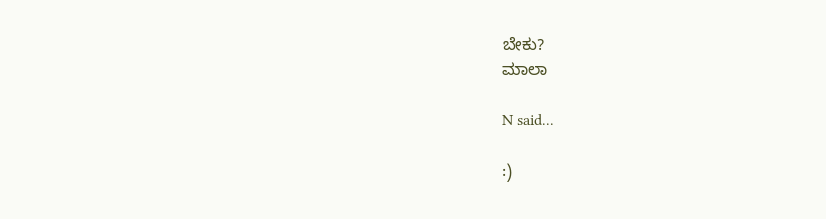ಬೇಕು?
ಮಾಲಾ

N said...

:)